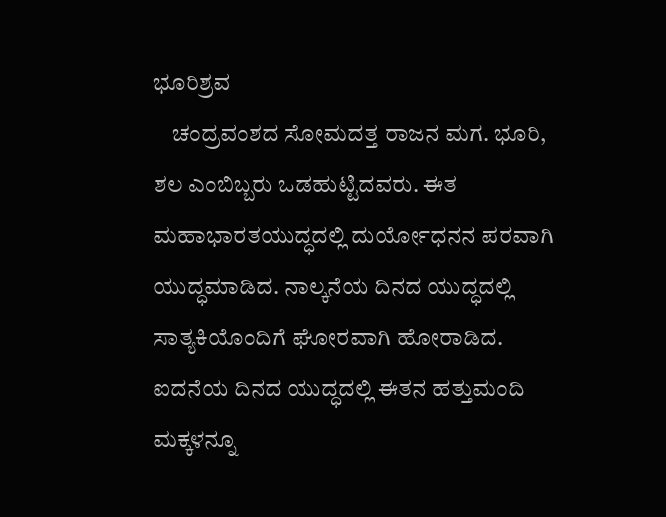ಭೂರಿಶ್ರವ
    ಚಂದ್ರವಂಶದ ಸೋಮದತ್ತ ರಾಜನ ಮಗ. ಭೂರಿ, ಶಲ ಎಂಬಿಬ್ಬರು ಒಡಹುಟ್ಟಿದವರು. ಈತ ಮಹಾಭಾರತಯುದ್ಧದಲ್ಲಿ ದುರ್ಯೋಧನನ ಪರವಾಗಿ ಯುದ್ಧಮಾಡಿದ. ನಾಲ್ಕನೆಯ ದಿನದ ಯುದ್ಧದಲ್ಲಿ ಸಾತ್ಯಕಿಯೊಂದಿಗೆ ಘೋರವಾಗಿ ಹೋರಾಡಿದ. ಐದನೆಯ ದಿನದ ಯುದ್ಧದಲ್ಲಿ ಈತನ ಹತ್ತುಮಂದಿ ಮಕ್ಕಳನ್ನೂ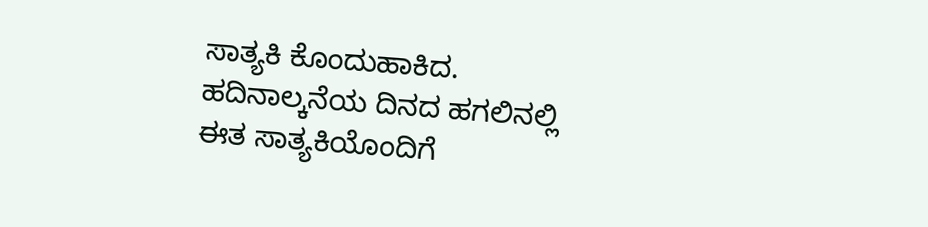ಸಾತ್ಯಕಿ ಕೊಂದುಹಾಕಿದ. ಹದಿನಾಲ್ಕನೆಯ ದಿನದ ಹಗಲಿನಲ್ಲಿ ಈತ ಸಾತ್ಯಕಿಯೊಂದಿಗೆ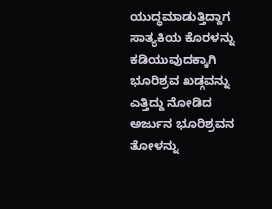ಯುದ್ಧಮಾಡುತ್ತಿದ್ದಾಗ ಸಾತ್ಯಕಿಯ ಕೊರಳನ್ನು ಕಡಿಯುವುದಕ್ಕಾಗಿ ಭೂರಿಶ್ರವ ಖಡ್ಗವನ್ನು ಎತ್ತಿದ್ದು ನೋಡಿದ ಅರ್ಜುನ ಭೂರಿಶ್ರವನ ತೋಳನ್ನು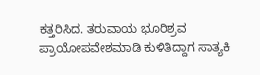ಕತ್ತರಿಸಿದ. ತರುವಾಯ ಭೂರಿಶ್ರವ ಪ್ರಾಯೋಪವೇಶಮಾಡಿ ಕುಳಿತಿದ್ದಾಗ ಸಾತ್ಯಕಿ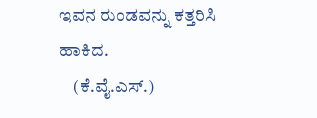ಇವನ ರುಂಡವನ್ನು ಕತ್ತರಿಸಿ ಹಾಕಿದ.
    (ಕೆ.ವೈ.ಎಸ್.)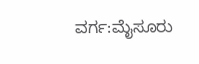ವರ್ಗ:ಮೈಸೂರು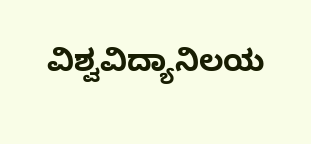ವಿಶ್ವವಿದ್ಯಾನಿಲಯ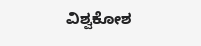ವಿಶ್ವಕೋಶ